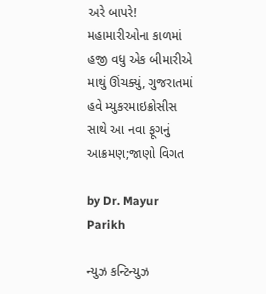અરે બાપરે! મહામારીઓના કાળમાં હજી વધુ એક બીમારીએ માથું ઊંચક્યું, ગુજરાતમાં હવે મ્યુકરમાઇક્રોસીસ સાથે આ નવા ફૂગનું આક્રમણ;જાણો વિગત

by Dr. Mayur Parikh

ન્યુઝ કન્ટિન્યુઝ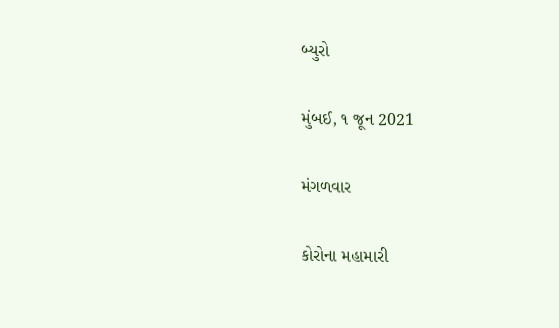બ્યુરો

મુંબઈ, ૧ જૂન 2021

મંગળવાર

કોરોના મહામારી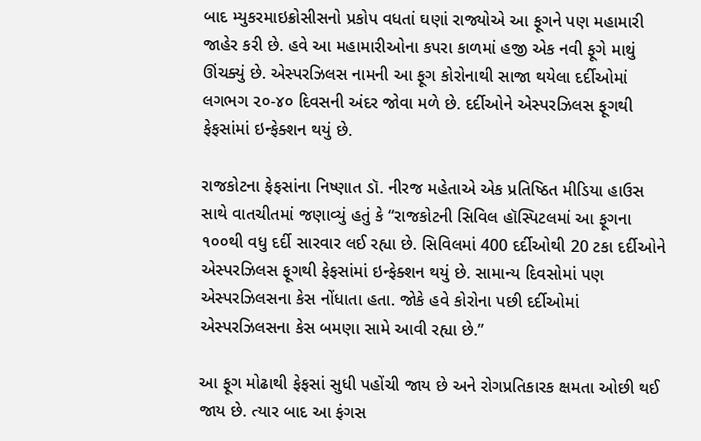બાદ મ્યુકરમાઇક્રોસીસનો પ્રકોપ વધતાં ઘણાં રાજ્યોએ આ ફૂગને પણ મહામારી જાહેર કરી છે. હવે આ મહામારીઓના કપરા કાળમાં હજી એક નવી ફૂગે માથું ઊંચક્યું છે. એસ્પરઝિલસ નામની આ ફૂગ કોરોનાથી સાજા થયેલા દર્દીઓમાં લગભગ ૨૦-૪૦ દિવસની અંદર જોવા મળે છે. દર્દીઓને એસ્પરઝિલસ ફૂગથી ફેફસાંમાં ઇન્ફેક્શન થયું છે.

રાજકોટના ફેફસાંના નિષ્ણાત ડૉ. નીરજ મહેતાએ એક પ્રતિષ્ઠિત મીડિયા હાઉસ સાથે વાતચીતમાં જણાવ્યું હતું કે “રાજકોટની સિવિલ હૉસ્પિટલમાં આ ફૂગના ૧૦૦થી વધુ દર્દી સારવાર લઈ રહ્યા છે. સિવિલમાં 400 દર્દીઓથી 20 ટકા દર્દીઓને એસ્પરઝિલસ ફૂગથી ફેફસાંમાં ઇન્ફેક્શન થયું છે. સામાન્ય દિવસોમાં પણ એસ્પરઝિલસના કેસ નોંધાતા હતા. જોકે હવે કોરોના પછી દર્દીઓમાં એસ્પરઝિલસના કેસ બમણા સામે આવી રહ્યા છે.”

આ ફૂગ મોઢાથી ફેફસાં સુધી પહોંચી જાય છે અને રોગપ્રતિકારક ક્ષમતા ઓછી થઈ જાય છે. ત્યાર બાદ આ ફંગસ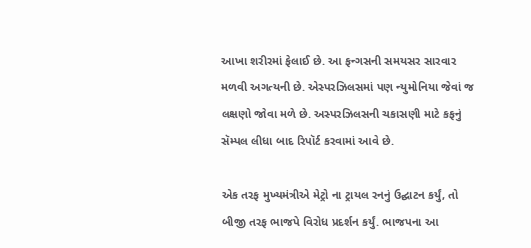આખા શરીરમાં ફેલાઈ છે. આ ફન્ગસની સમયસર સારવાર મળવી અગત્યની છે. એસ્પરઝિલસમાં પણ ન્યુમોનિયા જેવાં જ લક્ષણો જોવા મળે છે. અસ્પરઝિલસની ચકાસણી માટે કફનું સૅમ્પલ લીધા બાદ રિપૉર્ટ કરવામાં આવે છે.

એક તરફ મુખ્યમંત્રીએ મેટ્રો ના ટ્રાયલ રનનું ઉદ્ઘાટન કર્યું, તો બીજી તરફ ભાજપે વિરોધ પ્રદર્શન કર્યું. ભાજપના આ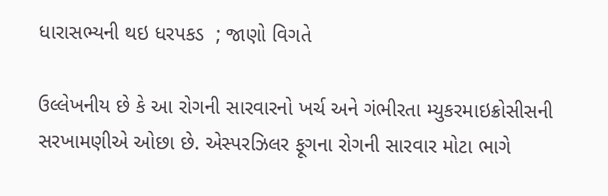ધારાસભ્યની થઇ ધરપકડ  ; જાણો વિગતે

ઉલ્લેખનીય છે કે આ રોગની સારવારનો ખર્ચ અને ગંભીરતા મ્યુકરમાઇક્રોસીસની સરખામણીએ ઓછા છે. એસ્પરઝિલર ફૂગના રોગની સારવાર મોટા ભાગે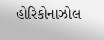હોરિકોનાઝોલ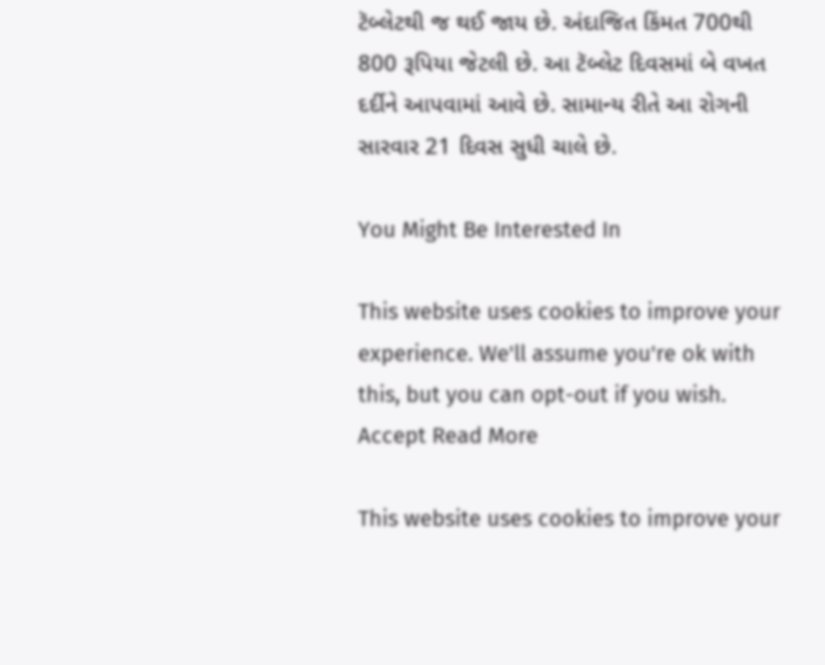ટૅબ્લેટથી જ થઈ જાય છે. અંદાજિત કિંમત 700થી 800 રૂપિયા જેટલી છે. આ ટૅબ્લેટ દિવસમાં બે વખત દર્દીને આપવામાં આવે છે. સામાન્ય રીતે આ રોગની સારવાર 21 દિવસ સુધી ચાલે છે.

You Might Be Interested In

This website uses cookies to improve your experience. We'll assume you're ok with this, but you can opt-out if you wish. Accept Read More

This website uses cookies to improve your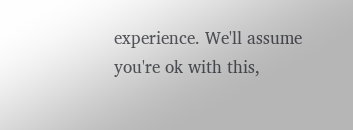experience. We'll assume you're ok with this,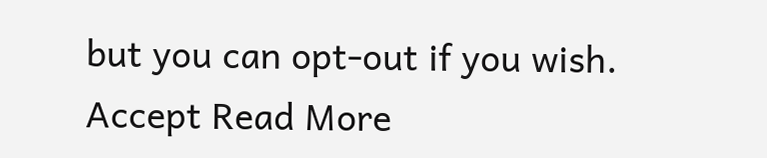but you can opt-out if you wish. Accept Read More